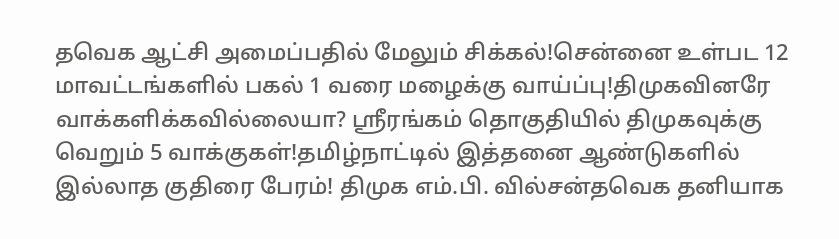தவெக ஆட்சி அமைப்பதில் மேலும் சிக்கல்!சென்னை உள்பட 12 மாவட்டங்களில் பகல் 1 வரை மழைக்கு வாய்ப்பு!திமுகவினரே வாக்களிக்கவில்லையா? ஸ்ரீரங்கம் தொகுதியில் திமுகவுக்கு வெறும் 5 வாக்குகள்!தமிழ்நாட்டில் இத்தனை ஆண்டுகளில் இல்லாத குதிரை பேரம்! திமுக எம்.பி. வில்சன்தவெக தனியாக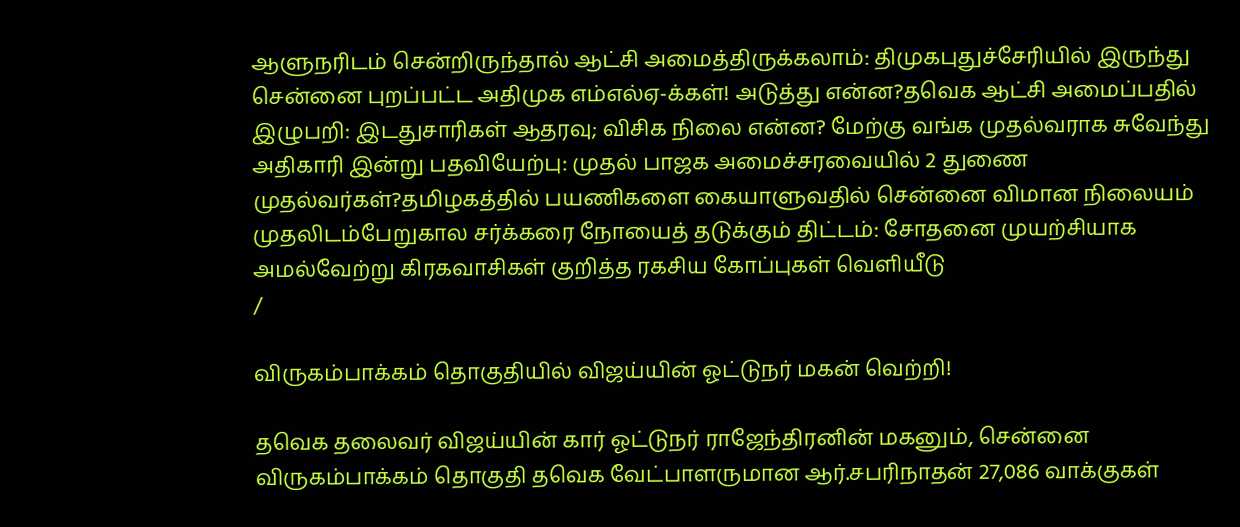ஆளுநரிடம் சென்றிருந்தால் ஆட்சி அமைத்திருக்கலாம்: திமுகபுதுச்சேரியில் இருந்து சென்னை புறப்பட்ட அதிமுக எம்எல்ஏ-க்கள்! அடுத்து என்ன?தவெக ஆட்சி அமைப்பதில் இழுபறி: இடதுசாரிகள் ஆதரவு; விசிக நிலை என்ன? மேற்கு வங்க முதல்வராக சுவேந்து அதிகாரி இன்று பதவியேற்பு: முதல் பாஜக அமைச்சரவையில் 2 துணை முதல்வர்கள்?தமிழகத்தில் பயணிகளை கையாளுவதில் சென்னை விமான நிலையம் முதலிடம்பேறுகால சர்க்கரை நோயைத் தடுக்கும் திட்டம்: சோதனை முயற்சியாக அமல்வேற்று கிரகவாசிகள் குறித்த ரகசிய கோப்புகள் வெளியீடு
/

விருகம்பாக்கம் தொகுதியில் விஜய்யின் ஓட்டுநர் மகன் வெற்றி!

தவெக தலைவர் விஜய்யின் கார் ஓட்டுநர் ராஜேந்திரனின் மகனும், சென்னை விருகம்பாக்கம் தொகுதி தவெக வேட்பாளருமான ஆர்.சபரிநாதன் 27,086 வாக்குகள்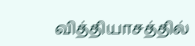வித்தியாசத்தில்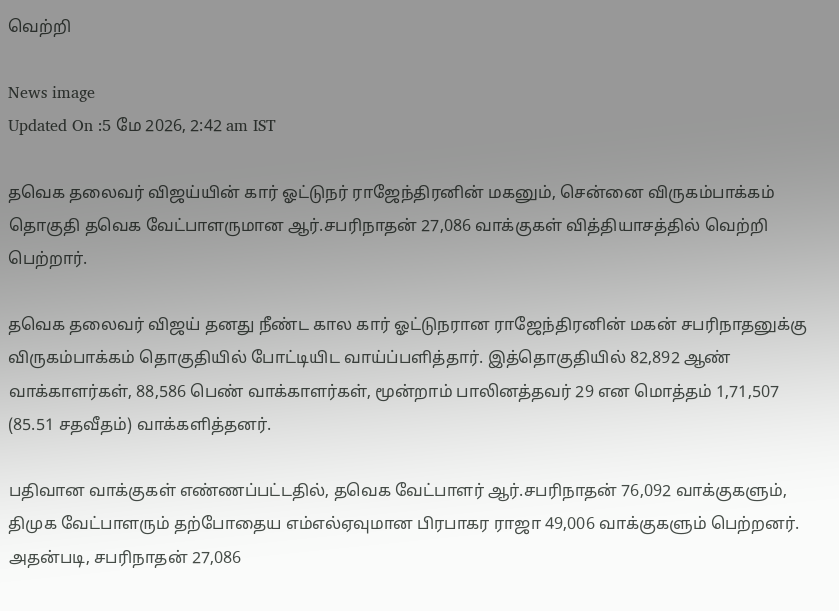வெற்றி

News image
Updated On :5 மே 2026, 2:42 am IST

தவெக தலைவர் விஜய்யின் கார் ஓட்டுநர் ராஜேந்திரனின் மகனும், சென்னை விருகம்பாக்கம் தொகுதி தவெக வேட்பாளருமான ஆர்.சபரிநாதன் 27,086 வாக்குகள் வித்தியாசத்தில் வெற்றி பெற்றார்.

தவெக தலைவர் விஜய் தனது நீண்ட கால கார் ஓட்டுநரான ராஜேந்திரனின் மகன் சபரிநாதனுக்கு விருகம்பாக்கம் தொகுதியில் போட்டியிட வாய்ப்பளித்தார். இத்தொகுதியில் 82,892 ஆண் வாக்காளர்கள், 88,586 பெண் வாக்காளர்கள், மூன்றாம் பாலினத்தவர் 29 என மொத்தம் 1,71,507 (85.51 சதவீதம்) வாக்களித்தனர்.

பதிவான வாக்குகள் எண்ணப்பட்டதில், தவெக வேட்பாளர் ஆர்.சபரிநாதன் 76,092 வாக்குகளும், திமுக வேட்பாளரும் தற்போதைய எம்எல்ஏவுமான பிரபாகர ராஜா 49,006 வாக்குகளும் பெற்றனர். அதன்படி, சபரிநாதன் 27,086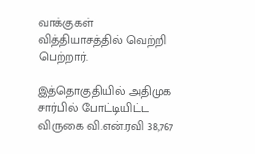வாக்குகள் வித்தியாசத்தில் வெற்றி பெற்றார்.

இத்தொகுதியில் அதிமுக சார்பில் போட்டியிட்ட விருகை வி.என்.ரவி 38,767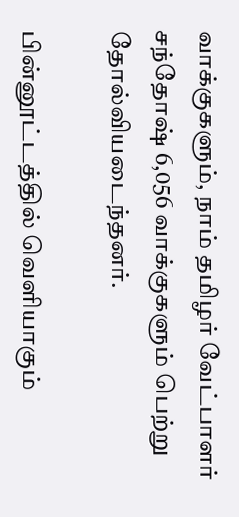வாக்குகளும், நாம் தமிழர் வேட்பாளர் சந்தோஷ் 6,056 வாக்குகளும் பெற்று தோல்வியடைந்தனர்.

பின்னூட்டத்தில் வெளியாகும்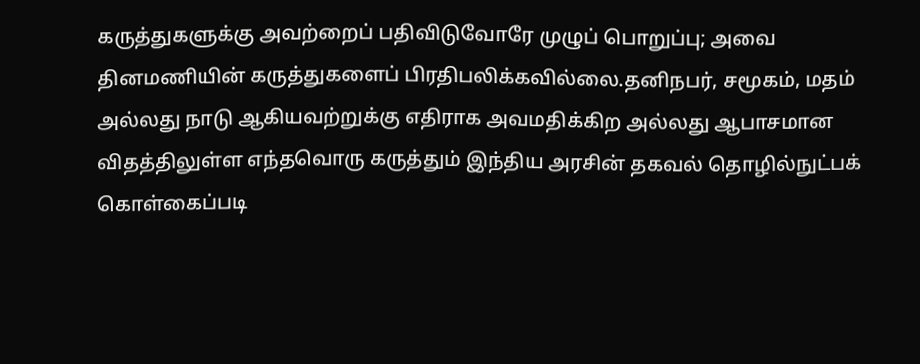கருத்துகளுக்கு அவற்றைப் பதிவிடுவோரே முழுப் பொறுப்பு; அவை தினமணியின் கருத்துகளைப் பிரதிபலிக்கவில்லை.தனிநபர், சமூகம், மதம் அல்லது நாடு ஆகியவற்றுக்கு எதிராக அவமதிக்கிற அல்லது ஆபாசமான விதத்திலுள்ள எந்தவொரு கருத்தும் இந்திய அரசின் தகவல் தொழில்நுட்பக் கொள்கைப்படி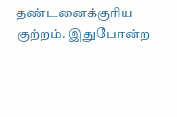தண்டனைக்குரிய குற்றம். இதுபோன்ற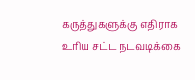கருத்துகளுக்கு எதிராக உரிய சட்ட நடவடிக்கை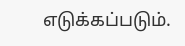எடுக்கப்படும்.